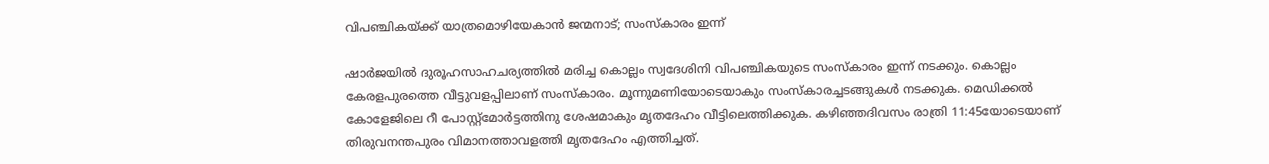വിപഞ്ചികയ്ക്ക് യാത്രമൊഴിയേകാൻ ജന്മനാട്; സംസ്കാരം ഇന്ന്

ഷാർജയിൽ ദുരൂഹസാഹചര്യത്തിൽ മരിച്ച കൊല്ലം സ്വദേശിനി വിപഞ്ചികയുടെ സംസ്കാരം ഇന്ന് നടക്കും. കൊല്ലം കേരളപുരത്തെ വീട്ടുവളപ്പിലാണ് സംസ്കാരം. മൂന്നുമണിയോടെയാകും സംസ്കാരച്ചടങ്ങുകൾ നടക്കുക. മെഡിക്കൽ കോളേജിലെ റീ പോസ്റ്റ്‌മോർട്ടത്തിനു ശേഷമാകും മൃതദേഹം വീട്ടിലെത്തിക്കുക. കഴിഞ്ഞദിവസം രാത്രി 11:45യോടെയാണ് തിരുവനന്തപുരം വിമാനത്താവളത്തി മൃതദേഹം എത്തിച്ചത്.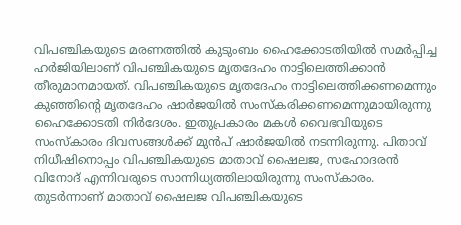വിപഞ്ചികയുടെ മരണത്തിൽ കുടുംബം ഹൈക്കോടതിയിൽ സമർപ്പിച്ച ഹർജിയിലാണ് വിപഞ്ചികയുടെ മൃതദേഹം നാട്ടിലെത്തിക്കാൻ തീരുമാനമായത്. വിപഞ്ചികയുടെ മൃതദേഹം നാട്ടിലെത്തിക്കണമെന്നും കുഞ്ഞിൻ്റെ മൃതദേഹം ഷാർജയിൽ സംസ്കരിക്കണമെന്നുമായിരുന്നു ഹൈക്കോടതി നിർദേശം. ഇതുപ്രകാരം മകൾ വൈഭവിയുടെ സംസ്കാരം ദിവസങ്ങൾക്ക് മുൻപ് ഷാർജയിൽ നടന്നിരുന്നു. പിതാവ് നിധീഷിനൊപ്പം വിപഞ്ചികയുടെ മാതാവ് ഷൈലജ, സഹോദരൻ വിനോദ് എന്നിവരുടെ സാന്നിധ്യത്തിലായിരുന്നു സംസ്കാരം. തുടർന്നാണ് മാതാവ് ഷൈലജ വിപഞ്ചികയുടെ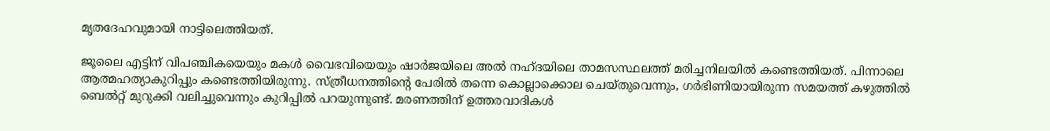മൃതദേഹവുമായി നാട്ടിലെത്തിയത്.

ജൂലൈ എട്ടിന് വിപഞ്ചികയെയും മകൾ വൈഭവിയെയും ഷാർജയിലെ അൽ നഹ്ദയിലെ താമസസ്ഥലത്ത് മരിച്ചനിലയിൽ കണ്ടെത്തിയത്. പിന്നാലെ ആത്മഹത്യാകുറിപ്പും കണ്ടെത്തിയിരുന്നു. സ്ത്രീധനത്തിൻ്റെ പേരില്‍ തന്നെ കൊല്ലാക്കൊല ചെയ്തുവെന്നും, ഗര്‍ഭിണിയായിരുന്ന സമയത്ത് കഴുത്തില്‍ ബെല്‍റ്റ് മുറുക്കി വലിച്ചുവെന്നും കുറിപ്പില്‍ പറയുന്നുണ്ട്. മരണത്തിന് ഉത്തരവാദികള്‍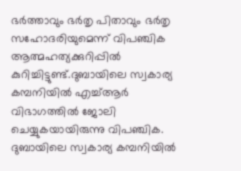ഭര്‍ത്താവും ഭര്‍തൃ പിതാവും ഭര്‍തൃ സഹോദരിയുമെന്ന് വിപഞ്ചിക ആത്മഹത്യക്കുറിപ്പില്‍ കുറിച്ചിട്ടുണ്ട്.ദുബായിലെ സ്വകാര്യ കമ്പനിയില്‍ എച്ച്ആര്‍ വിഭാഗത്തില്‍ ജോലി ചെയ്യുകയായിരുന്നു വിപഞ്ചിക. ദുബായിലെ സ്വകാര്യ കമ്പനിയില്‍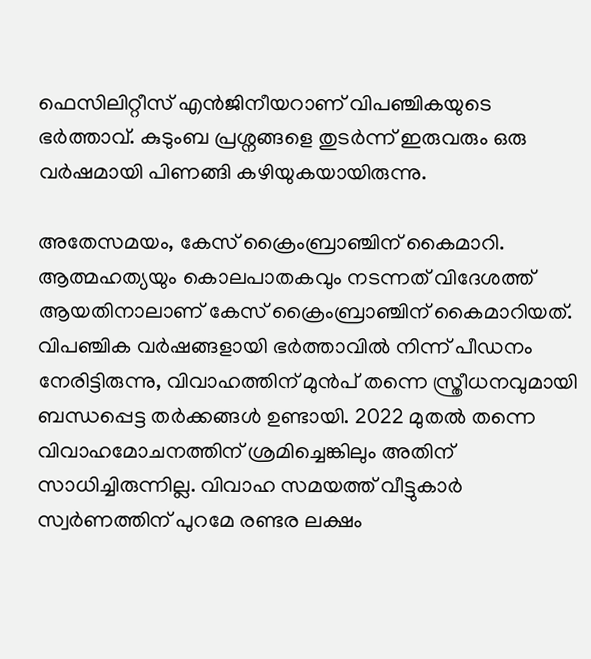ഫെസിലിറ്റീസ് എന്‍ജിനീയറാണ് വിപഞ്ചികയുടെ ഭര്‍ത്താവ്. കുടുംബ പ്രശ്നങ്ങളെ തുടര്‍ന്ന് ഇരുവരും ഒരു വര്‍ഷമായി പിണങ്ങി കഴിയുകയായിരുന്നു.

അതേസമയം, കേസ് ക്രൈംബ്രാഞ്ചിന് കൈമാറി. ആത്മഹത്യയും കൊലപാതകവും നടന്നത് വിദേശത്ത് ആയതിനാലാണ് കേസ് ക്രൈംബ്രാഞ്ചിന് കൈമാറിയത്. വിപഞ്ചിക വർഷങ്ങളായി ഭർത്താവിൽ നിന്ന് പീഡനം നേരിട്ടിരുന്നു, വിവാഹത്തിന് മുൻപ് തന്നെ സ്ത്രീധനവുമായി ബന്ധപ്പെട്ട തർക്കങ്ങൾ ഉണ്ടായി. 2022 മുതൽ തന്നെ വിവാഹമോചനത്തിന് ശ്രമിച്ചെങ്കിലും അതിന് സാധിച്ചിരുന്നില്ല. വിവാഹ സമയത്ത് വീട്ടുകാർ സ്വർണത്തിന് പുറമേ രണ്ടര ലക്ഷം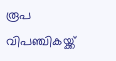രൂപ വിപഞ്ചികയ്ക്ക്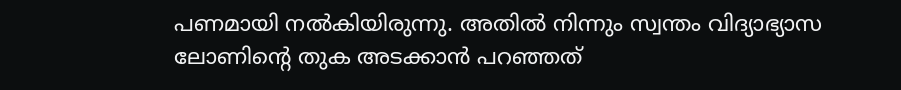പണമായി നൽകിയിരുന്നു. അതിൽ നിന്നും സ്വന്തം വിദ്യാഭ്യാസ ലോണിൻ്റെ തുക അടക്കാൻ പറഞ്ഞത്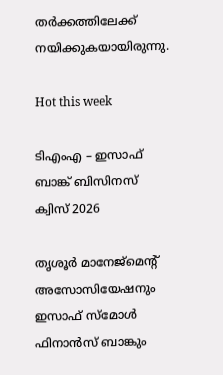തർക്കത്തിലേക്ക് നയിക്കുകയായിരുന്നു.

Hot this week

ടിഎംഎ – ഇസാഫ് ബാങ്ക് ബിസിനസ് ക്വിസ് 2026

തൃശൂർ മാനേജ്‌മെന്റ് അസോസിയേഷനും ഇസാഫ് സ്‌മോൾ ഫിനാൻസ് ബാങ്കും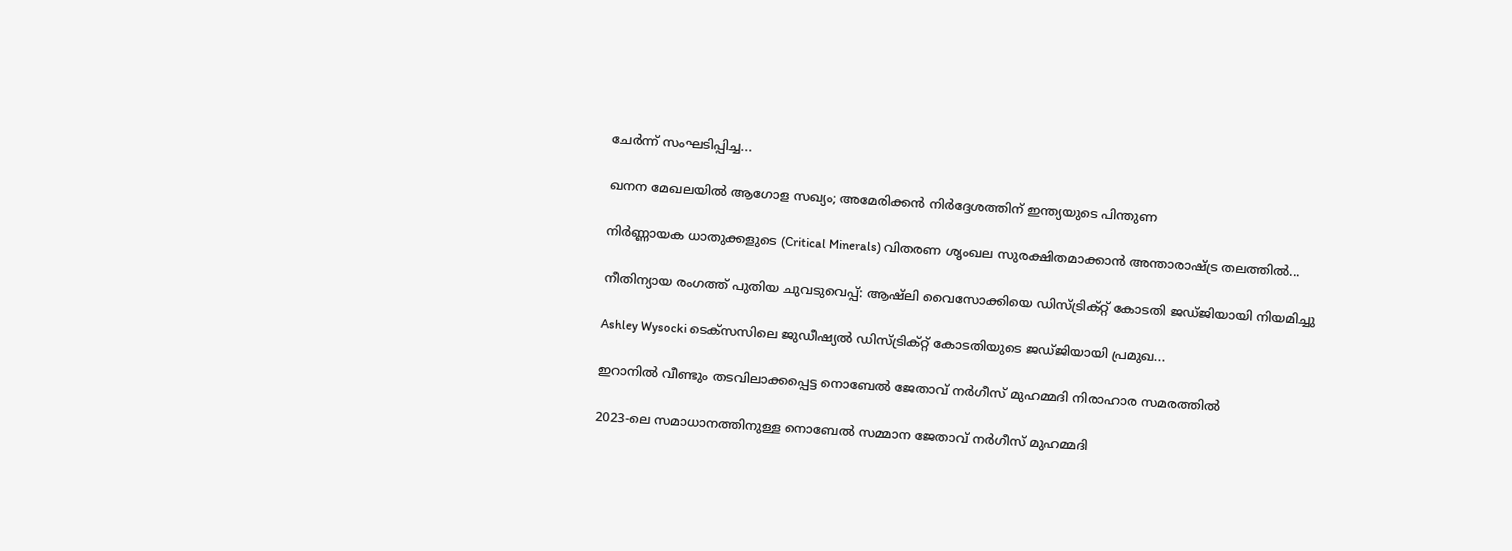ചേർന്ന് സംഘടിപ്പിച്ച...

ഖനന മേഖലയിൽ ആഗോള സഖ്യം; അമേരിക്കൻ നിർദ്ദേശത്തിന് ഇന്ത്യയുടെ പിന്തുണ

നിർണ്ണായക ധാതുക്കളുടെ (Critical Minerals) വിതരണ ശൃംഖല സുരക്ഷിതമാക്കാൻ അന്താരാഷ്ട്ര തലത്തിൽ...

നീതിന്യായ രംഗത്ത് പുതിയ ചുവടുവെപ്പ്: ആഷ്‌ലി വൈസോക്കിയെ ഡിസ്ട്രിക്റ്റ് കോടതി ജഡ്ജിയായി നിയമിച്ചു

Ashley Wysocki ടെക്സസിലെ ജുഡീഷ്യൽ ഡിസ്ട്രിക്റ്റ് കോടതിയുടെ ജഡ്ജിയായി പ്രമുഖ...

ഇറാനിൽ വീണ്ടും തടവിലാക്കപ്പെട്ട നൊബേൽ ജേതാവ് നർഗീസ് മുഹമ്മദി നിരാഹാര സമരത്തിൽ

2023-ലെ സമാധാനത്തിനുള്ള നൊബേൽ സമ്മാന ജേതാവ് നർഗീസ് മുഹമ്മദി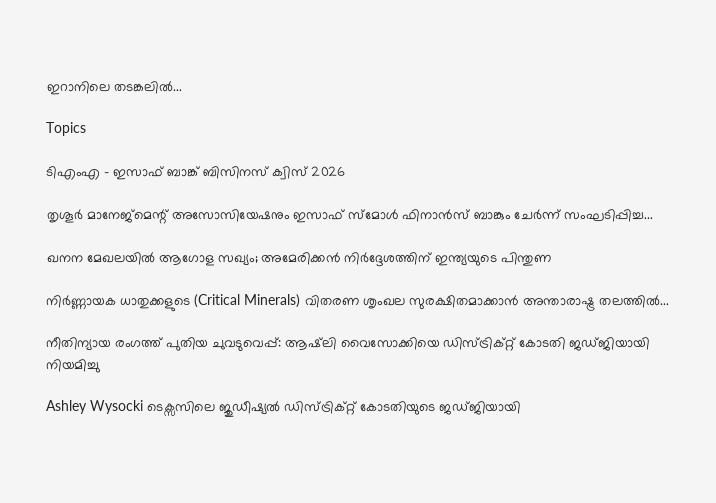ഇറാനിലെ തടങ്കലിൽ...

Topics

ടിഎംഎ – ഇസാഫ് ബാങ്ക് ബിസിനസ് ക്വിസ് 2026

തൃശൂർ മാനേജ്‌മെന്റ് അസോസിയേഷനും ഇസാഫ് സ്‌മോൾ ഫിനാൻസ് ബാങ്കും ചേർന്ന് സംഘടിപ്പിച്ച...

ഖനന മേഖലയിൽ ആഗോള സഖ്യം; അമേരിക്കൻ നിർദ്ദേശത്തിന് ഇന്ത്യയുടെ പിന്തുണ

നിർണ്ണായക ധാതുക്കളുടെ (Critical Minerals) വിതരണ ശൃംഖല സുരക്ഷിതമാക്കാൻ അന്താരാഷ്ട്ര തലത്തിൽ...

നീതിന്യായ രംഗത്ത് പുതിയ ചുവടുവെപ്പ്: ആഷ്‌ലി വൈസോക്കിയെ ഡിസ്ട്രിക്റ്റ് കോടതി ജഡ്ജിയായി നിയമിച്ചു

Ashley Wysocki ടെക്സസിലെ ജുഡീഷ്യൽ ഡിസ്ട്രിക്റ്റ് കോടതിയുടെ ജഡ്ജിയായി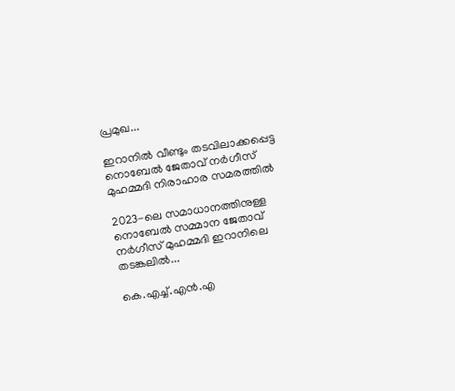പ്രമുഖ...

ഇറാനിൽ വീണ്ടും തടവിലാക്കപ്പെട്ട നൊബേൽ ജേതാവ് നർഗീസ് മുഹമ്മദി നിരാഹാര സമരത്തിൽ

2023-ലെ സമാധാനത്തിനുള്ള നൊബേൽ സമ്മാന ജേതാവ് നർഗീസ് മുഹമ്മദി ഇറാനിലെ തടങ്കലിൽ...

കെ.എച്ച്.എൻ.എ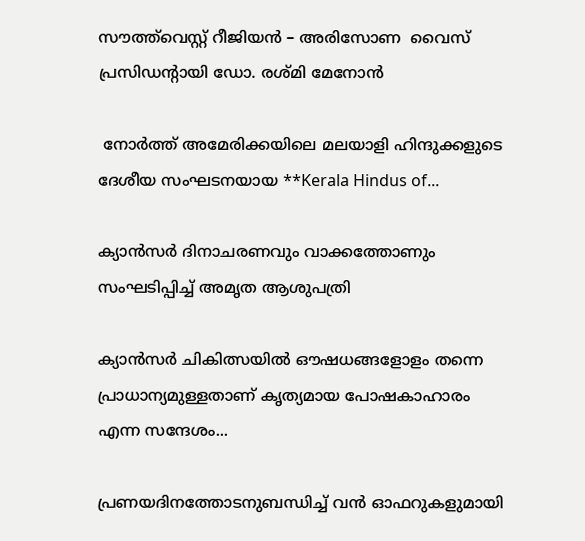സൗത്ത്‌വെസ്റ്റ് റീജിയൻ – അരിസോണ  വൈസ് പ്രസിഡന്റായി ഡോ. രശ്മി മേനോൻ

 നോർത്ത് അമേരിക്കയിലെ മലയാളി ഹിന്ദുക്കളുടെ ദേശീയ സംഘടനയായ **Kerala Hindus of...

ക്യാൻസർ ദിനാചരണവും വാക്കത്തോണും സംഘടിപ്പിച്ച് അമൃത ആശുപത്രി

ക്യാൻസർ ചികിത്സയിൽ ഔഷധങ്ങളോളം തന്നെ പ്രാധാന്യമുള്ളതാണ് കൃത്യമായ പോഷകാഹാരം എന്ന സന്ദേശം...

പ്രണയദിനത്തോടനുബന്ധിച്ച് വൻ ഓഫറുകളുമായി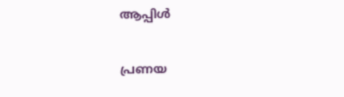ആപ്പിൾ

പ്രണയ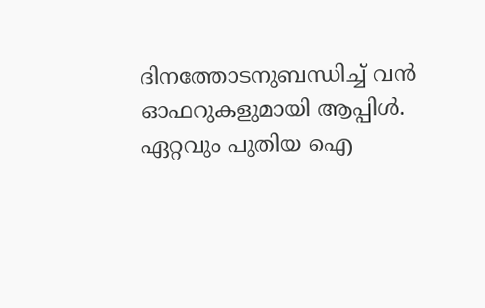ദിനത്തോടനുബന്ധിച്ച് വൻ ഓഫറുകളുമായി ആപ്പിൾ. ഏറ്റവും പുതിയ ഐ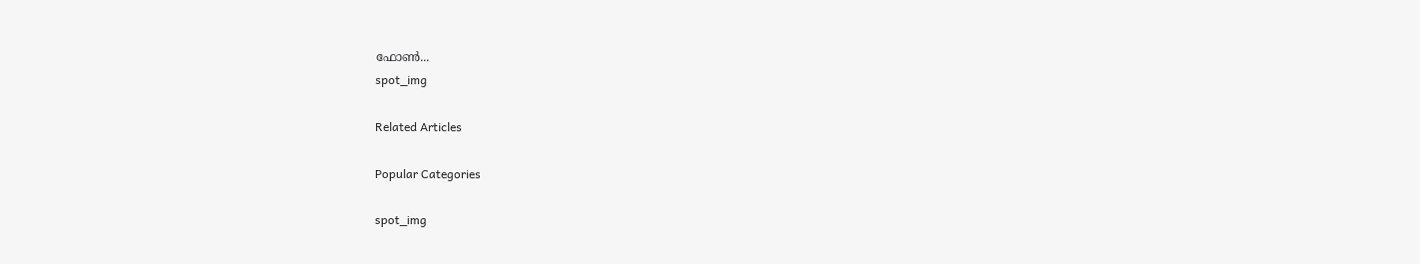ഫോൺ...
spot_img

Related Articles

Popular Categories

spot_img